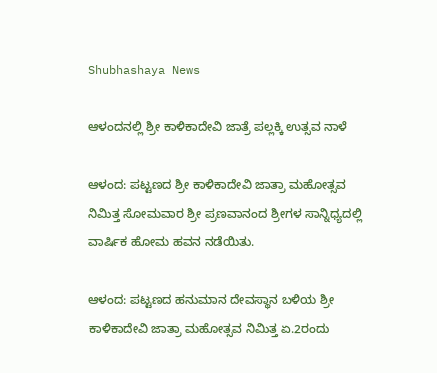Shubhashaya News

ಆಳಂದನಲ್ಲಿ ಶ್ರೀ ಕಾಳಿಕಾದೇವಿ ಜಾತ್ರೆ ಪಲ್ಲಕ್ಕಿ ಉತ್ಸವ ನಾಳೆ

ಆಳಂದ: ಪಟ್ಟಣದ ಶ್ರೀ ಕಾಳಿಕಾದೇವಿ ಜಾತ್ರಾ ಮಹೋತ್ಸವ ನಿಮಿತ್ತ ಸೋಮವಾರ ಶ್ರೀ ಪ್ರಣವಾನಂದ ಶ್ರೀಗಳ ಸಾನ್ನಿಧ್ಯದಲ್ಲಿ ವಾರ್ಷಿಕ ಹೋಮ ಹವನ ನಡೆಯಿತು.

ಆಳಂದ: ಪಟ್ಟಣದ ಹನುಮಾನ ದೇವಸ್ಥಾನ ಬಳಿಯ ಶ್ರೀ ಕಾಳಿಕಾದೇವಿ ಜಾತ್ರಾ ಮಹೋತ್ಸವ ನಿಮಿತ್ತ ಏ.2ರಂದು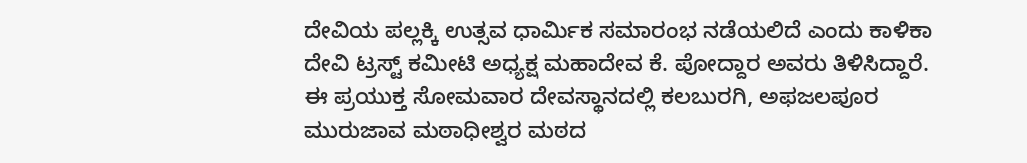ದೇವಿಯ ಪಲ್ಲಕ್ಕಿ ಉತ್ಸವ ಧಾರ್ಮಿಕ ಸಮಾರಂಭ ನಡೆಯಲಿದೆ ಎಂದು ಕಾಳಿಕಾ ದೇವಿ ಟ್ರಸ್ಟ್ ಕಮೀಟಿ ಅಧ್ಯಕ್ಷ ಮಹಾದೇವ ಕೆ. ಪೋದ್ದಾರ ಅವರು ತಿಳಿಸಿದ್ದಾರೆ.
ಈ ಪ್ರಯುಕ್ತ ಸೋಮವಾರ ದೇವಸ್ಥಾನದಲ್ಲಿ ಕಲಬುರಗಿ, ಅಫಜಲಪೂರ ಮುರುಜಾವ ಮಠಾಧೀಶ್ವರ ಮಠದ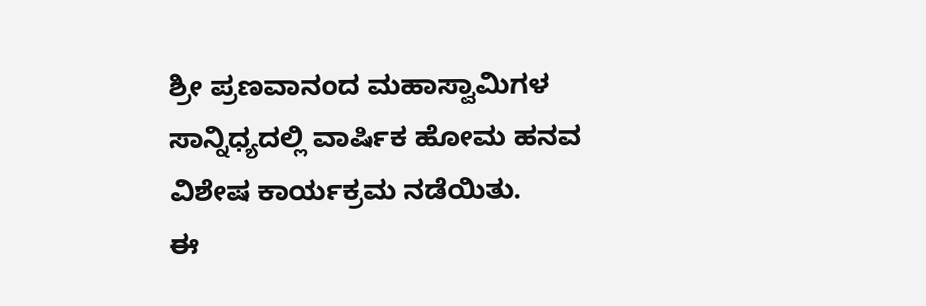ಶ್ರೀ ಪ್ರಣವಾನಂದ ಮಹಾಸ್ವಾಮಿಗಳ ಸಾನ್ನಿಧ್ಯದಲ್ಲಿ ವಾರ್ಷಿಕ ಹೋಮ ಹನವ ವಿಶೇಷ ಕಾರ್ಯಕ್ರಮ ನಡೆಯಿತು.
ಈ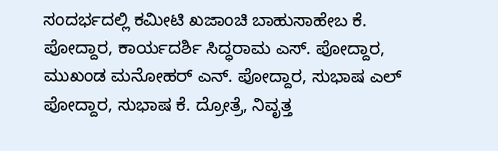ಸಂದರ್ಭದಲ್ಲಿ ಕಮೀಟಿ ಖಜಾಂಚಿ ಬಾಹುಸಾಹೇಬ ಕೆ. ಪೋದ್ದಾರ, ಕಾರ್ಯದರ್ಶಿ ಸಿದ್ಧರಾಮ ಎಸ್. ಪೋದ್ದಾರ, ಮುಖಂಡ ಮನೋಹರ್ ಎನ್. ಪೋದ್ದಾರ, ಸುಭಾಷ ಎಲ್ ಪೋದ್ದಾರ, ಸುಭಾಷ ಕೆ. ದ್ರೋತ್ರೆ, ನಿವೃತ್ತ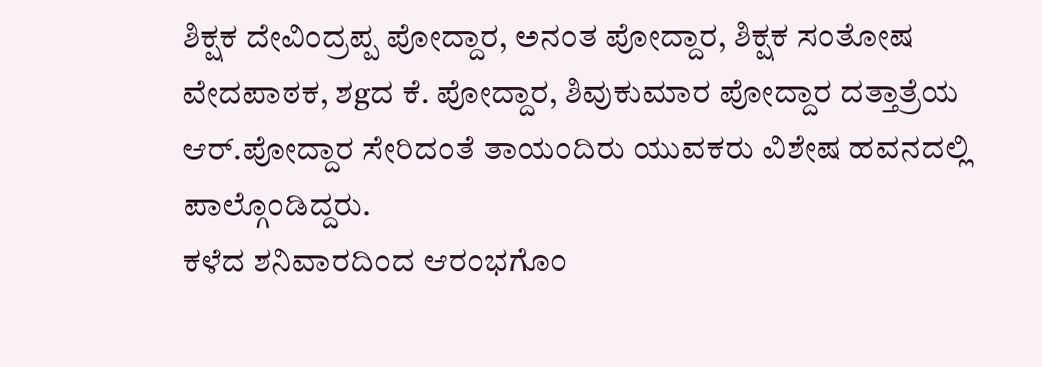ಶಿಕ್ಷಕ ದೇವಿಂದ್ರಪ್ಪ ಪೋದ್ದಾರ, ಅನಂತ ಪೋದ್ದಾರ, ಶಿಕ್ಷಕ ಸಂತೋಷ ವೇದಪಾಠಕ, ಶgದ ಕೆ. ಪೋದ್ದಾರ, ಶಿವುಕುಮಾರ ಪೋದ್ದಾರ ದತ್ತಾತ್ರೆಯ ಆರ್.ಪೋದ್ದಾರ ಸೇರಿದಂತೆ ತಾಯಂದಿರು ಯುವಕರು ವಿಶೇಷ ಹವನದಲ್ಲಿ ಪಾಲ್ಗೊಂಡಿದ್ದರು.
ಕಳೆದ ಶನಿವಾರದಿಂದ ಆರಂಭಗೊಂ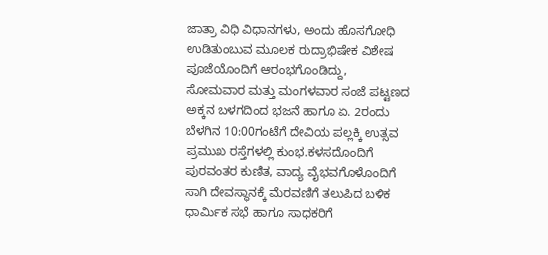ಜಾತ್ರಾ ವಿಧಿ ವಿಧಾನಗಳು, ಅಂದು ಹೊಸಗೋಧಿ ಉಡಿತುಂಬುವ ಮೂಲಕ ರುದ್ರಾಭಿಷೇಕ ವಿಶೇಷ ಪೂಜೆಯೊಂದಿಗೆ ಆರಂಭಗೊಂಡಿದ್ದು,
ಸೋಮವಾರ ಮತ್ತು ಮಂಗಳವಾರ ಸಂಜೆ ಪಟ್ಟಣದ ಅಕ್ಕನ ಬಳಗದಿಂದ ಭಜನೆ ಹಾಗೂ ಏ. 2ರಂದು ಬೆಳಗಿನ 10:00ಗಂಟೆಗೆ ದೇವಿಯ ಪಲ್ಲಕ್ಕಿ ಉತ್ಸವ ಪ್ರಮುಖ ರಸ್ತೆಗಳಲ್ಲಿ ಕುಂಭ.ಕಳಸದೊಂದಿಗೆ ಪುರವಂತರ ಕುಣಿತ, ವಾದ್ಯ ವೈಭವಗೊಳೊಂದಿಗೆ ಸಾಗಿ ದೇವಸ್ಥಾನಕ್ಕೆ ಮೆರವಣಿಗೆ ತಲುಪಿದ ಬಳಿಕ ಧಾರ್ಮಿಕ ಸಭೆ ಹಾಗೂ ಸಾಧಕರಿಗೆ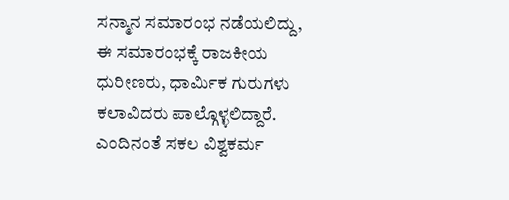ಸನ್ಮಾನ ಸಮಾರಂಭ ನಡೆಯಲಿದ್ದು, ಈ ಸಮಾರಂಭಕ್ಕೆ ರಾಜಕೀಯ ಧುರೀಣರು, ಧಾರ್ಮಿಕ ಗುರುಗಳು ಕಲಾವಿದರು ಪಾಲ್ಗೊಳ್ಳಲಿದ್ದಾರೆ. ಎಂದಿನಂತೆ ಸಕಲ ವಿಶ್ವಕರ್ಮ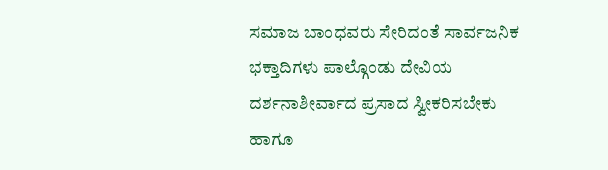ಸಮಾಜ ಬಾಂಧವರು ಸೇರಿದಂತೆ ಸಾರ್ವಜನಿಕ ಭಕ್ತಾದಿಗಳು ಪಾಲ್ಗೊಂಡು ದೇವಿಯ ದರ್ಶನಾಶೀರ್ವಾದ ಪ್ರಸಾದ ಸ್ವೀಕರಿಸಬೇಕು ಹಾಗೂ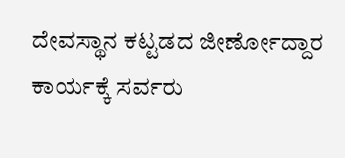ದೇವಸ್ಥಾನ ಕಟ್ಟಡದ ಜೀರ್ಣೋದ್ದಾರ ಕಾರ್ಯಕ್ಕೆ ಸರ್ವರು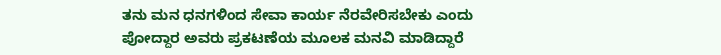ತನು ಮನ ಧನಗಳಿಂದ ಸೇವಾ ಕಾರ್ಯ ನೆರವೇರಿಸಬೇಕು ಎಂದು ಪೋದ್ದಾರ ಅವರು ಪ್ರಕಟಣೆಯ ಮೂಲಕ ಮನವಿ ಮಾಡಿದ್ದಾರೆ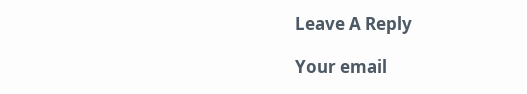Leave A Reply

Your email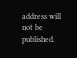address will not be published.